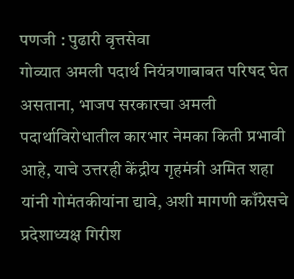पणजी : पुढारी वृत्तसेवा
गोव्यात अमली पदार्थ नियंत्रणाबाबत परिषद घेत असताना, भाजप सरकारचा अमली पदार्थाविरोधातील कारभार नेमका किती प्रभावी आहे, याचे उत्तरही केंद्रीय गृहमंत्री अमित शहा यांनी गोमंतकीयांना द्यावे, अशी मागणी काँग्रेसचे प्रदेशाध्यक्ष गिरीश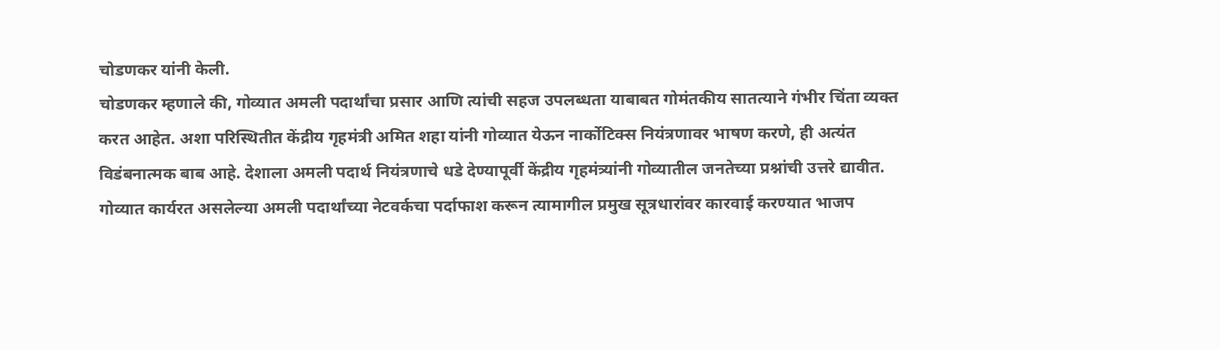चोडणकर यांनी केली.
चोडणकर म्हणाले की, गोव्यात अमली पदार्थांचा प्रसार आणि त्यांची सहज उपलब्धता याबाबत गोमंतकीय सातत्याने गंभीर चिंता व्यक्त करत आहेत. अशा परिस्थितीत केंद्रीय गृहमंत्री अमित शहा यांनी गोव्यात येऊन नार्कोटिक्स नियंत्रणावर भाषण करणे, ही अत्यंत विडंबनात्मक बाब आहे. देशाला अमली पदार्थ नियंत्रणाचे धडे देण्यापूर्वी केंद्रीय गृहमंत्र्यांनी गोव्यातील जनतेच्या प्रश्नांची उत्तरे द्यावीत.
गोव्यात कार्यरत असलेल्या अमली पदार्थांच्या नेटवर्कचा पर्दाफाश करून त्यामागील प्रमुख सूत्रधारांवर कारवाई करण्यात भाजप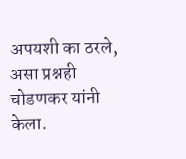अपयशी का ठरले, असा प्रश्नही चोडणकर यांनी केला.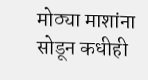मोठ्या माशांना सोडून कधीही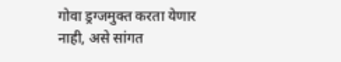गोवा ड्रग्जमुक्त करता येणार नाही, असे सांगत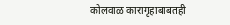कोलवाळ कारागृहाबाबतही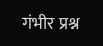गंभीर प्रश्न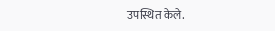उपस्थित केले.